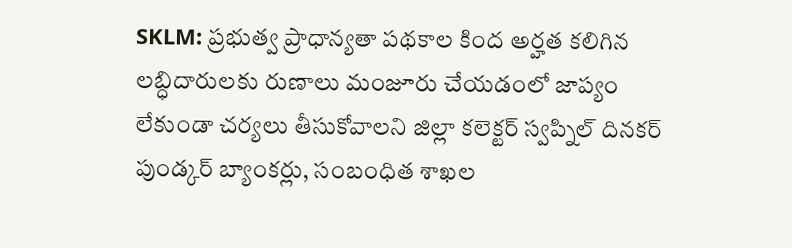SKLM: ప్రభుత్వ ప్రాధాన్యతా పథకాల కింద అర్హత కలిగిన లబ్ధిదారులకు రుణాలు మంజూరు చేయడంలో జాప్యం లేకుండా చర్యలు తీసుకోవాలని జిల్లా కలెక్టర్ స్వప్నిల్ దినకర్ పుండ్కర్ బ్యాంకర్లు, సంబంధిత శాఖల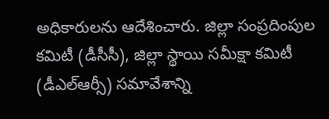అధికారులను ఆదేశించారు. జిల్లా సంప్రదింపుల కమిటీ (డీసీసీ), జిల్లా స్థాయి సమీక్షా కమిటీ (డీఎల్ఆర్సీ) సమావేశాన్ని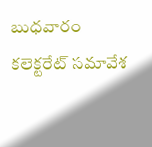బుధవారం కలెక్టరేట్ సమావేశ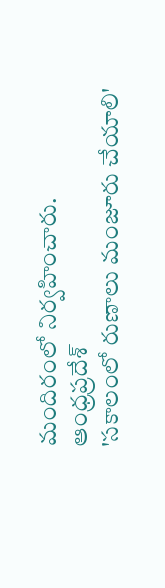మందిరంలో నిర్వహించారు.
ఆంధ్రప్రదేశ్
'సకాలంలో రుణాలు మంజూరు చేయాలి'